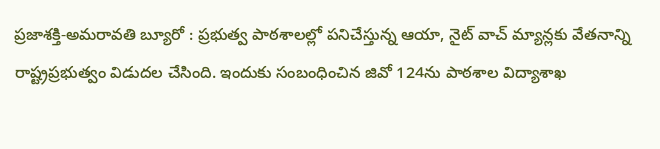ప్రజాశక్తి-అమరావతి బ్యూరో : ప్రభుత్వ పాఠశాలల్లో పనిచేస్తున్న ఆయా, నైట్ వాచ్ మ్యాన్లకు వేతనాన్ని రాష్ట్రప్రభుత్వం విడుదల చేసింది. ఇందుకు సంబంధించిన జివో 124ను పాఠశాల విద్యాశాఖ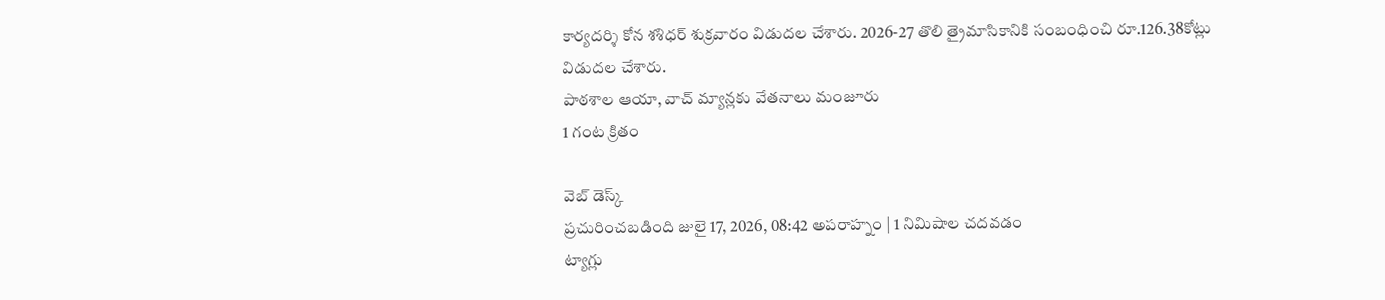కార్యదర్శి కోన శశిధర్ శుక్రవారం విడుదల చేశారు. 2026-27 తొలి త్రైమాసికానికి సంబంధించి రూ.126.38కోట్లు విడుదల చేశారు.
పాఠశాల ఆయా, వాచ్ మ్యాన్లకు వేతనాలు మంజూరు
1 గంట క్రితం

వెబ్ డెస్క్
ప్రచురించబడింది జులై 17, 2026, 08:42 అపరాహ్నం | 1 నిమిషాల చదవడం
ట్యాగ్లు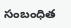సంబంధిత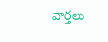వార్తలు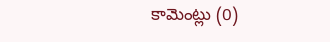కామెంట్లు (0)